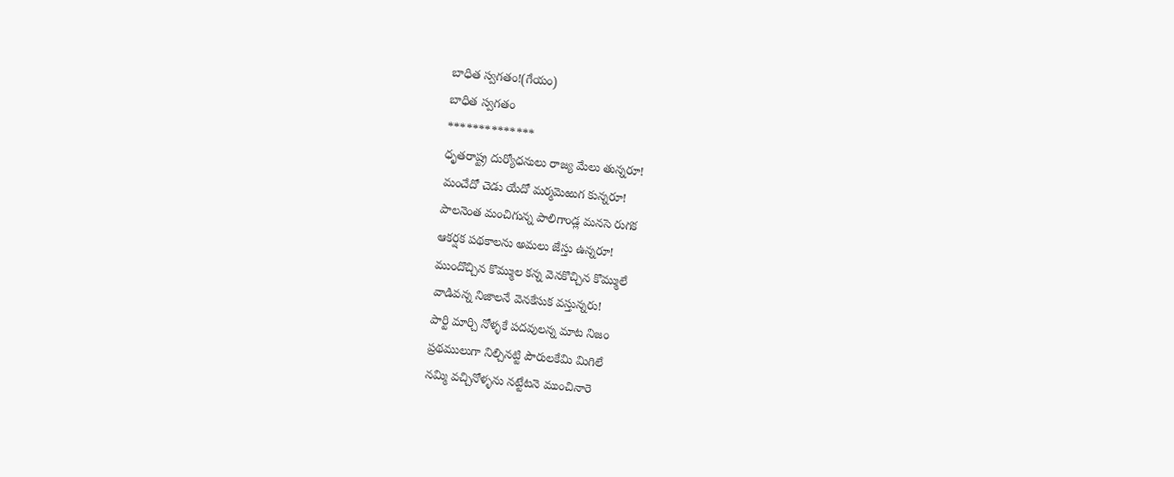బాధిత స్వగతం!(గేయం)
బాధిత స్వగతం
**************
ధృతరాష్ట్ర దుర్యోధనులు రాజ్య మేలు తున్నరూ!
మంచేదో చెడు యేదో మర్మమెఱుగ కున్నరూ!
పాలనెంత మంచిగున్న పాలిగాండ్ల మనసె రుగక
ఆకర్షక పథకాలను అమలు జేస్తు ఉన్నరూ!
ముందొచ్చిన కొమ్ముల కన్న వెనకొచ్చిన కొమ్ములే
వాడివన్న నిజాలనే వెనకేసుక వస్తున్నరు!
పార్టి మార్చి నోళ్ళకే పదవులన్న మాట నిజం
ప్రథములుగా నిల్చినట్టి పౌరులకేమి మిగిలే
నమ్మి వచ్చినోళ్ళను నట్టేటనె ముంచినారె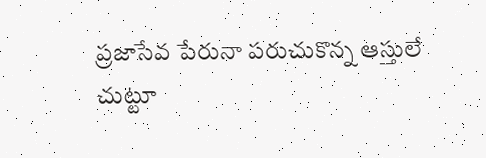ప్రజాసేవ పేరునా పరుచుకొన్న ఆస్తులే
చుట్టూ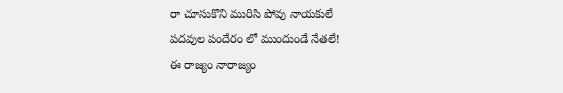రా చూసుకొని మురిసి పోవు నాయకులే
పదవుల పందేరం లో ముందుండే నేతలే!
ఈ రాజ్యం నారాజ్యం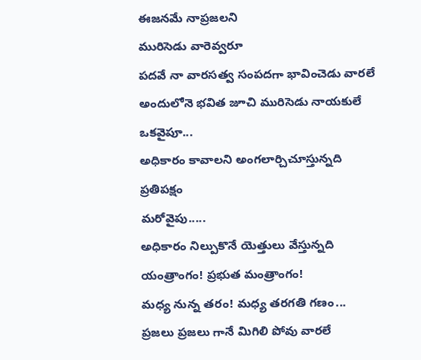ఈజనమే నాప్రజలని
మురిసెడు వారెవ్వరూ
పదవే నా వారసత్వ సంపదగా భావించెడు వారలే
అందులోనె భవిత జూచి మురిసెడు నాయకులే
ఒకవైపూ...
అధికారం కావాలని అంగలార్చిచూస్తున్నది ప్రతిపక్షం
మరోవైపు.....
అధికారం నిల్పుకొనే యెత్తులు వేస్తున్నది యంత్రాంగం! ప్రభుత మంత్రాంగం!
మధ్య నున్న తరం! మధ్య తరగతి గణం...
ప్రజలు ప్రజలు గానే మిగిలి పోవు వారలే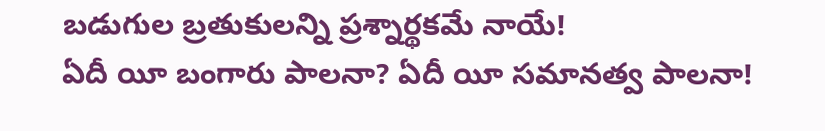బడుగుల బ్రతుకులన్ని ప్రశ్నార్థకమే నాయే!
ఏదీ యీ బంగారు పాలనా? ఏదీ యీ సమానత్వ పాలనా!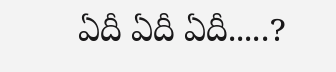ఏదీ ఏదీ ఏదీ.....?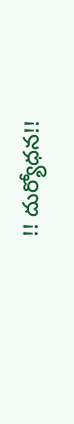!! దుర్యోధన!!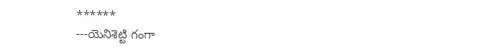******
---యెనిశెట్టి గంగా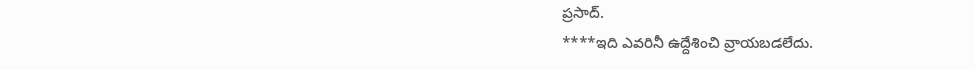ప్రసాద్.
****ఇది ఎవరినీ ఉద్దేశించి వ్రాయబడలేదు.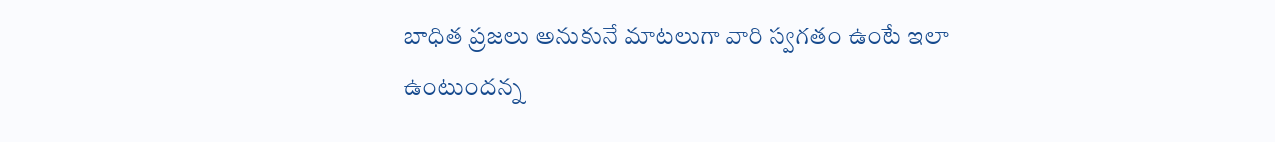బాధిత ప్రజలు అనుకునే మాటలుగా వారి స్వగతం ఉంటే ఇలా ఉంటుందన్న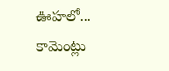ఊహలో...
కామెంట్లు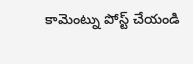కామెంట్ను పోస్ట్ చేయండి